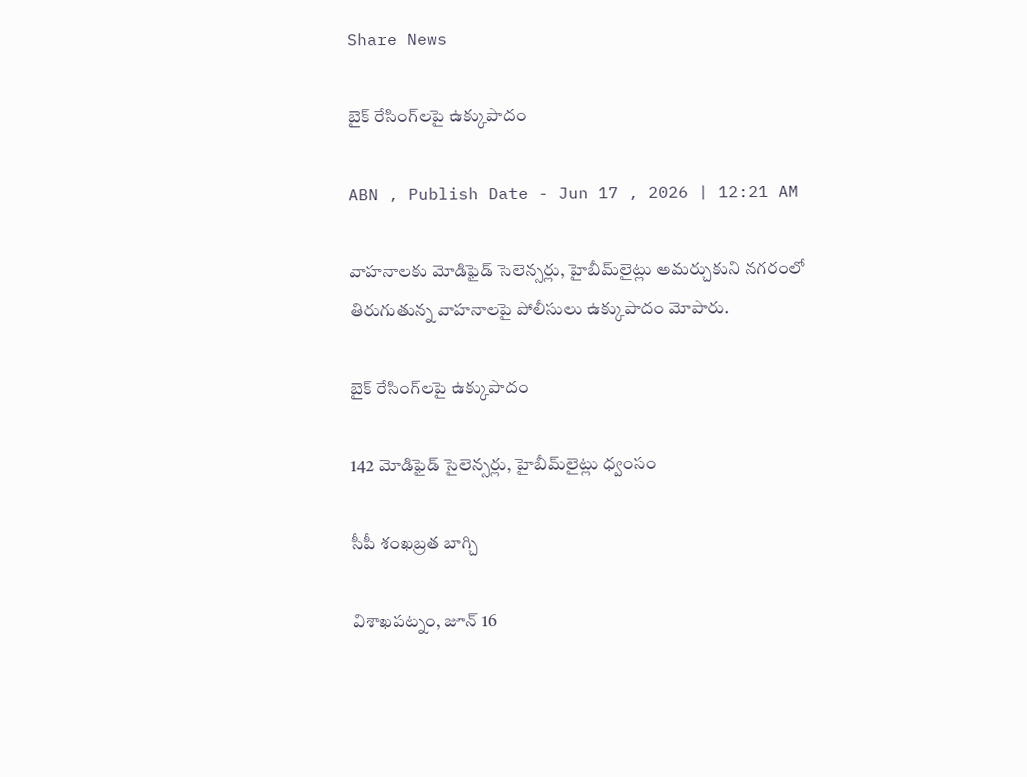Share News

బైక్‌ రేసింగ్‌లపై ఉక్కుపాదం

ABN , Publish Date - Jun 17 , 2026 | 12:21 AM

వాహనాలకు మోడిఫైడ్‌ సెలెన్సర్లు, హైబీమ్‌లైట్లు అమర్చుకుని నగరంలో తిరుగుతున్న వాహనాలపై పోలీసులు ఉక్కుపాదం మోపారు.

బైక్‌ రేసింగ్‌లపై ఉక్కుపాదం

142 మోడిఫైడ్‌ సైలెన్సర్లు, హైబీమ్‌లైట్లు ధ్వంసం

సీపీ శంఖబ్రత బాగ్చి

విశాఖపట్నం, జూన్‌ 16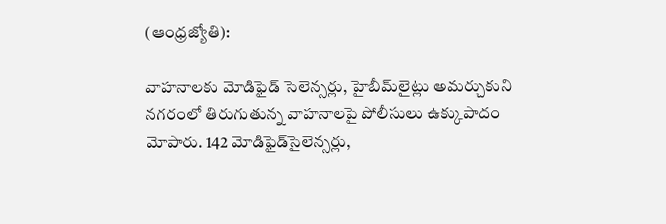(ఆంధ్రజ్యోతి):

వాహనాలకు మోడిఫైడ్‌ సెలెన్సర్లు, హైబీమ్‌లైట్లు అమర్చుకుని నగరంలో తిరుగుతున్న వాహనాలపై పోలీసులు ఉక్కుపాదం మోపారు. 142 మోడిఫైడ్‌సైలెన్సర్లు,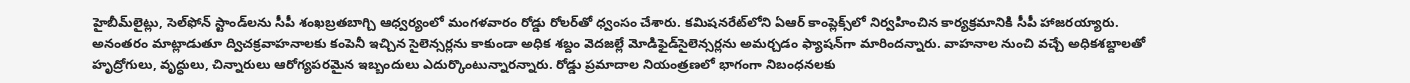హైబీమ్‌లైట్లు, సెల్‌ఫోన్‌ స్టాండ్‌లను సీపీ శంఖబ్రతబాగ్చి ఆధ్వర్యంలో మంగళవారం రోడ్డు రోలర్‌తో ధ్వంసం చేశారు. కమిషనరేట్‌లోని ఏఆర్‌ కాంప్లెక్స్‌లో నిర్వహించిన కార్యక్రమానికి సీపీ హాజరయ్యారు. అనంతరం మాట్లాడుతూ ద్విచక్రవాహనాలకు కంపెనీ ఇచ్చిన సైలెన్సర్లను కాకుండా అధిక శబ్దం వెదజల్లే మోడిఫైడ్‌సైలెన్సర్లను అమర్చడం ఫ్యాషన్‌గా మారిందన్నారు. వాహనాల నుంచి వచ్చే అధికశబ్దాలతో హృద్రోగులు, వృద్ధులు, చిన్నారులు ఆరోగ్యపరమైన ఇబ్బందులు ఎదుర్కొంటున్నారన్నారు. రోడ్డు ప్రమాదాల నియంత్రణలో భాగంగా నిబంధనలకు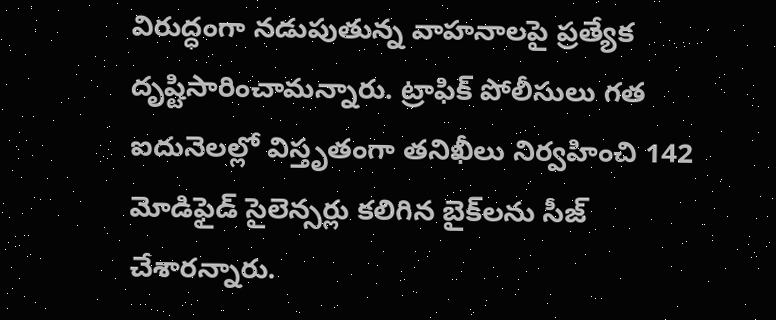విరుద్ధంగా నడుపుతున్న వాహనాలపై ప్రత్యేక దృష్టిసారించామన్నారు. ట్రాఫిక్‌ పోలీసులు గత ఐదునెలల్లో విస్తృతంగా తనిఖీలు నిర్వహించి 142 మోడిఫైడ్‌ సైలెన్సర్లు కలిగిన బైక్‌లను సీజ్‌ చేశారన్నారు.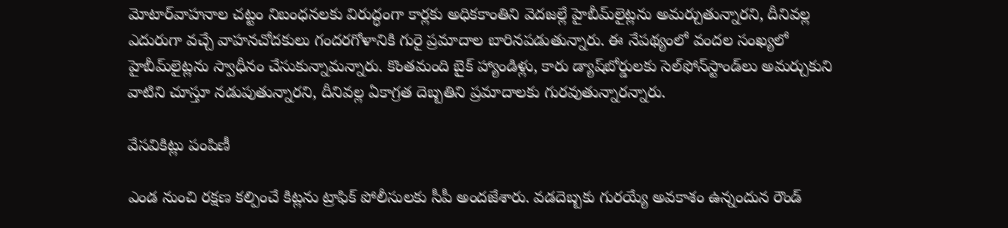మోటార్‌వాహనాల చట్టం నిబంధనలకు విరుద్ధంగా కార్లకు అధికకాంతిని వెదజల్లే హైబీమ్‌లైట్లను అమర్చుతున్నారని, దీనివల్ల ఎదురుగా వచ్చే వాహనచోదకులు గందరగోళానికి గురై ప్రమాదాల బారినపడుతున్నారు. ఈ నేపథ్యంలో వందల సంఖ్యలో హైబీమ్‌లైట్లను స్వాధీనం చేసుకున్నామన్నారు. కొంతమంది బైక్‌ హ్యాండిళ్లు, కారు డ్యాష్‌బోర్డులకు సెల్‌ఫోన్‌స్టాండ్‌లు అమర్చుకుని వాటిని చూస్తూ నడుపుతున్నారని, దీనివల్ల ఏకాగ్రత దెబ్బతిని ప్రమాదాలకు గురవుతున్నారన్నారు.

వేసవికిట్లు పంపిణీ

ఎండ నుంచి రక్షణ కల్పించే కిట్లను ట్రాఫిక్‌ పోలీసులకు సీపీ అందజేశారు. వడదెబ్బకు గురయ్యే అవకాశం ఉన్నందున రౌండ్‌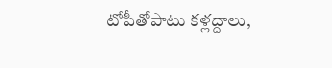టోపీతోపాటు కళ్లద్దాలు,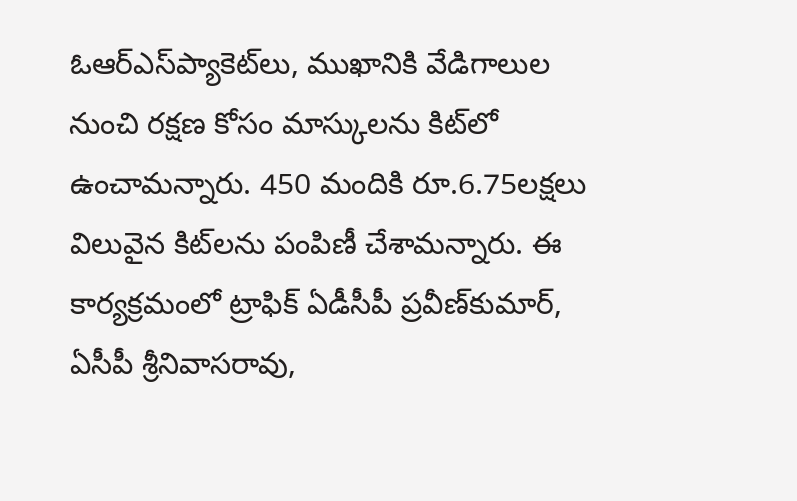ఓఆర్‌ఎస్‌ప్యాకెట్‌లు, ముఖానికి వేడిగాలుల నుంచి రక్షణ కోసం మాస్కులను కిట్‌లో ఉంచామన్నారు. 450 మందికి రూ.6.75లక్షలు విలువైన కిట్‌లను పంపిణీ చేశామన్నారు. ఈ కార్యక్రమంలో ట్రాఫిక్‌ ఏడీసీపీ ప్రవీణ్‌కుమార్‌, ఏసీపీ శ్రీనివాసరావు,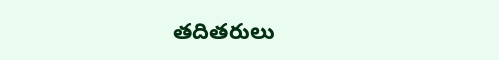తదితరులు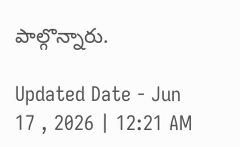పాల్గొన్నారు.

Updated Date - Jun 17 , 2026 | 12:21 AM